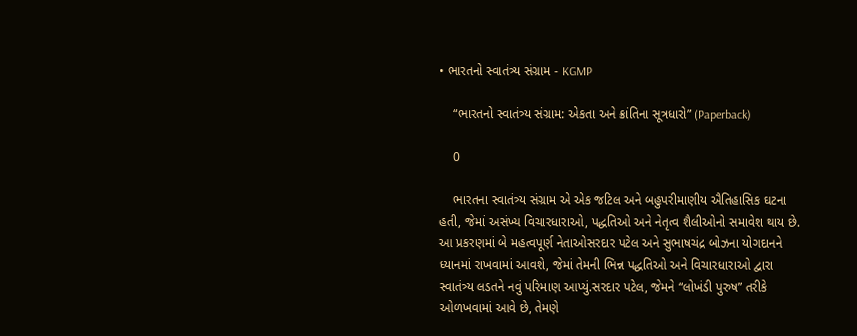• ભારતનો સ્વાતંત્ર્ય સંગ્રામ - KGMP

    “ભારતનો સ્વાતંત્ર્ય સંગ્રામ: એકતા અને ક્રાંતિના સૂત્રધારો” (Paperback)

    0

    ભારતના સ્વાતંત્ર્ય સંગ્રામ એ એક જટિલ અને બહુપરીમાણીય ઐતિહાસિક ઘટના હતી, જેમાં અસંખ્ય વિચારધારાઓ, પદ્ધતિઓ અને નેતૃત્વ શૈલીઓનો સમાવેશ થાય છે. આ પ્રકરણમાં બે મહત્વપૂર્ણ નેતાઓસરદાર પટેલ અને સુભાષચંદ્ર બોઝના યોગદાનને ધ્યાનમાં રાખવામાં આવશે, જેમાં તેમની ભિન્ન પદ્ધતિઓ અને વિચારધારાઓ દ્વારા સ્વાતંત્ર્ય લડતને નવું પરિમાણ આપ્યું.સરદાર પટેલ, જેમને “લોખંડી પુરુષ” તરીકે ઓળખવામાં આવે છે, તેમણે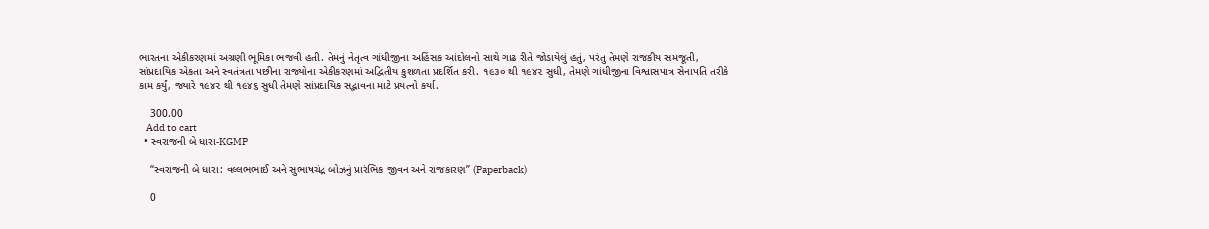ભારતના એકીકરણમાં અગ્રણી ભૂમિકા ભજવી હતી. તેમનું નેતૃત્વ ગાંધીજીના અહિંસક આંદોલનો સાથે ગાઢ રીતે જોડાયેલું હતું, પરંતુ તેમણે રાજકીય સમજૂતી, સાંપ્રદાયિક એકતા અને સ્વતંત્રતા પછીના રાજ્યોના એકીકરણમાં અદ્વિતીય કુશળતા પ્રદર્શિત કરી. ૧૯૩૦ થી ૧૯૪૨ સુધી, તેમણે ગાંધીજીના વિશ્વાસપાત્ર સેનાપતિ તરીકે કામ કર્યું, જ્યારે ૧૯૪૨ થી ૧૯૪૬ સુધી તેમણે સાંપ્રદાયિક સદ્ભાવના માટે પ્રયત્નો કર્યા.

    300.00
    Add to cart
  • સ્વરાજની બે ધારા-KGMP

    “સ્વરાજની બે ધારા: વલ્લભભાઈ અને સુભાષચંદ્ર બોઝનું પ્રારંભિક જીવન અને રાજકારણ” (Paperback)

    0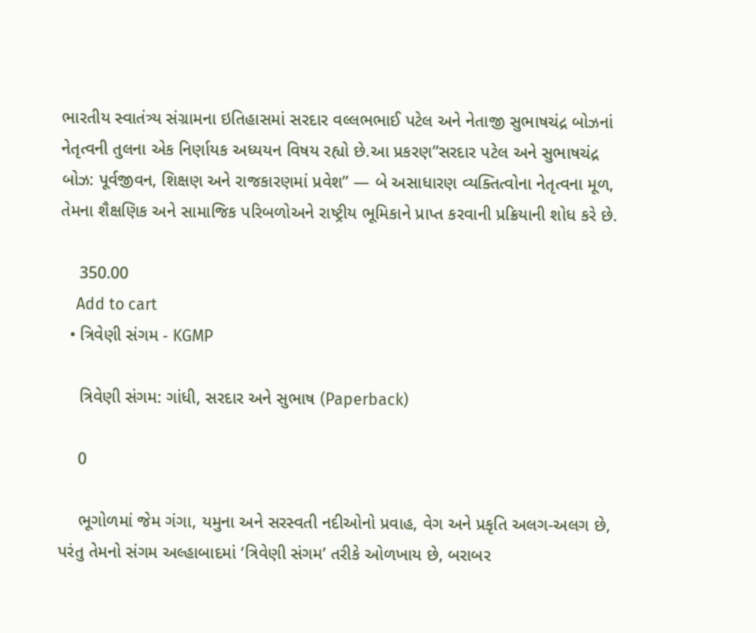ભારતીય સ્વાતંત્ર્ય સંગ્રામના ઇતિહાસમાં સરદાર વલ્લભભાઈ પટેલ અને નેતાજી સુભાષચંદ્ર બોઝનાં નેતૃત્વની તુલના એક નિર્ણાયક અધ્યયન વિષય રહ્યો છે.આ પ્રકરણ”સરદાર પટેલ અને સુભાષચંદ્ર બોઝ: પૂર્વજીવન, શિક્ષણ અને રાજકારણમાં પ્રવેશ” — બે અસાધારણ વ્યક્તિત્વોના નેતૃત્વના મૂળ, તેમના શૈક્ષણિક અને સામાજિક પરિબળોઅને રાષ્ટ્રીય ભૂમિકાને પ્રાપ્ત કરવાની પ્રક્રિયાની શોધ કરે છે.

    350.00
    Add to cart
  • ત્રિવેણી સંગમ - KGMP

    ત્રિવેણી સંગમ: ગાંધી, સરદાર અને સુભાષ (Paperback)

    0

    ભૂગોળમાં જેમ ગંગા, યમુના અને સરસ્વતી નદીઓનો પ્રવાહ, વેગ અને પ્રકૃતિ અલગ-અલગ છે, પરંતુ તેમનો સંગમ અલ્હાબાદમાં ‘ત્રિવેણી સંગમ’ તરીકે ઓળખાય છે, બરાબર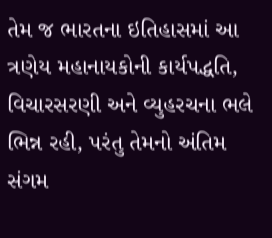તેમ જ ભારતના ઇતિહાસમાં આ ત્રણેય મહાનાયકોની કાર્યપદ્ધતિ, વિચારસરણી અને વ્યુહરચના ભલે ભિન્ન રહી, પરંતુ તેમનો અંતિમ સંગમ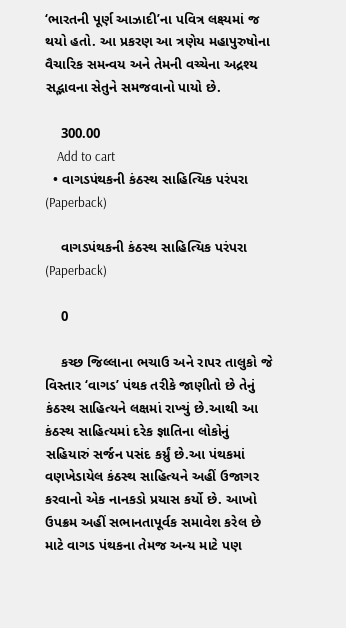‘ભારતની પૂર્ણ આઝાદી’ના પવિત્ર લક્ષ્યમાં જ થયો હતો. આ પ્રકરણ આ ત્રણેય મહાપુરુષોના વૈચારિક સમન્વય અને તેમની વચ્ચેના અદ્રશ્ય સદ્ભાવના સેતુને સમજવાનો પાયો છે.

    300.00
    Add to cart
  • વાગડપંથકની કંઠસ્થ સાહિત્યિક પરંપરા (Paperback)

    વાગડપંથકની કંઠસ્થ સાહિત્યિક પરંપરા (Paperback)

    0

    કચ્છ જિલ્લાના ભચાઉ અને રાપર તાલુકો જે વિસ્તાર ‘વાગડ’ પંથક તરીકે જાણીતો છે તેનું કંઠસ્થ સાહિત્યને લક્ષમાં રાખ્યું છે.આથી આ કંઠસ્થ સાહિત્યમાં દરેક જ્ઞાતિના લોકોનું સહિયારું સર્જન પસંદ કર્ય્રું છે.આ પંથકમાં વણખેડાયેલ કંઠસ્થ સાહિત્યને અહીં ઉજાગર કરવાનો એક નાનકડો પ્રયાસ કર્યો છે. આખો ઉપક્રમ અહીં સભાનતાપૂર્વક સમાવેશ કરેલ છે માટે વાગડ પંથકના તેમજ અન્ય માટે પણ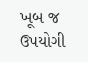ખૂબ જ ઉપયોગી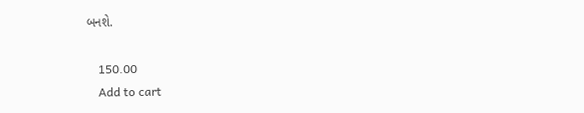બનશે.

    150.00
    Add to cart